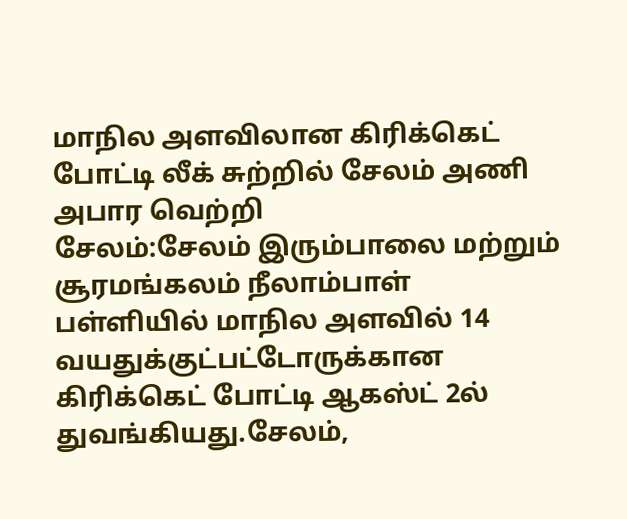மாநில அளவிலான கிரிக்கெட் போட்டி லீக் சுற்றில் சேலம் அணி அபார வெற்றி
சேலம்:சேலம் இரும்பாலை மற்றும் சூரமங்கலம் நீலாம்பாள் பள்ளியில் மாநில அளவில் 14 வயதுக்குட்பட்டோருக்கான கிரிக்கெட் போட்டி ஆகஸ்ட் 2ல் துவங்கியது.சேலம்,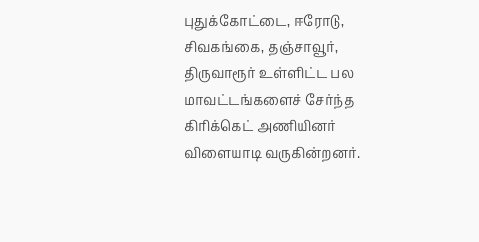புதுக்கோட்டை, ஈரோடு, சிவகங்கை, தஞ்சாவூர், திருவாரூர் உள்ளிட்ட பல மாவட்டங்களைச் சேர்ந்த கிரிக்கெட் அணியினர் விளையாடி வருகின்றனர்.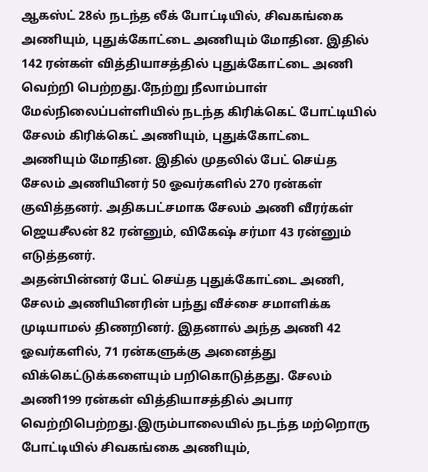ஆகஸ்ட் 28ல் நடந்த லீக் போட்டியில், சிவகங்கை அணியும், புதுக்கோட்டை அணியும் மோதின. இதில் 142 ரன்கள் வித்தியாசத்தில் புதுக்கோட்டை அணி வெற்றி பெற்றது.நேற்று நீலாம்பாள் மேல்நிலைப்பள்ளியில் நடந்த கிரிக்கெட் போட்டியில் சேலம் கிரிக்கெட் அணியும், புதுக்கோட்டை அணியும் மோதின. இதில் முதலில் பேட் செய்த சேலம் அணியினர் 50 ஓவர்களில் 270 ரன்கள் குவித்தனர். அதிகபட்சமாக சேலம் அணி வீரர்கள் ஜெயசீலன் 82 ரன்னும், விகேஷ் சர்மா 43 ரன்னும் எடுத்தனர்.
அதன்பின்னர் பேட் செய்த புதுக்கோட்டை அணி, சேலம் அணியினரின் பந்து வீச்சை சமாளிக்க முடியாமல் திணறினர். இதனால் அந்த அணி 42 ஓவர்களில், 71 ரன்களுக்கு அனைத்து விக்கெட்டுக்களையும் பறிகொடுத்தது. சேலம் அணி199 ரன்கள் வித்தியாசத்தில் அபார வெற்றிபெற்றது.இரும்பாலையில் நடந்த மற்றொரு போட்டியில் சிவகங்கை அணியும்,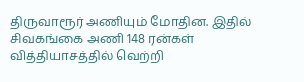திருவாரூர் அணியும் மோதின. இதில் சிவகங்கை அணி 148 ரன்கள் வித்தியாசத்தில் வெற்றி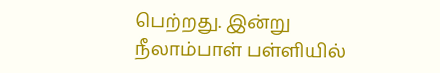பெற்றது. இன்று நீலாம்பாள் பள்ளியில்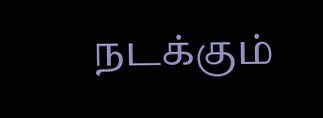நடக்கும்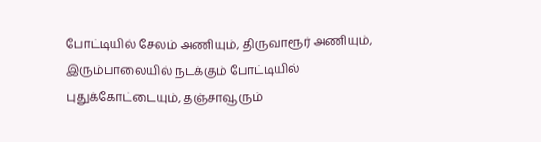போட்டியில் சேலம் அணியும், திருவாரூர் அணியும், இரும்பாலையில் நடக்கும் போட்டியில் புதுக்கோட்டையும், தஞ்சாவூரும்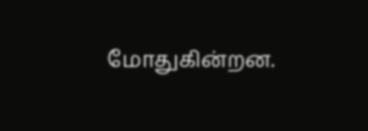மோதுகின்றன.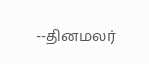--தினமலர்